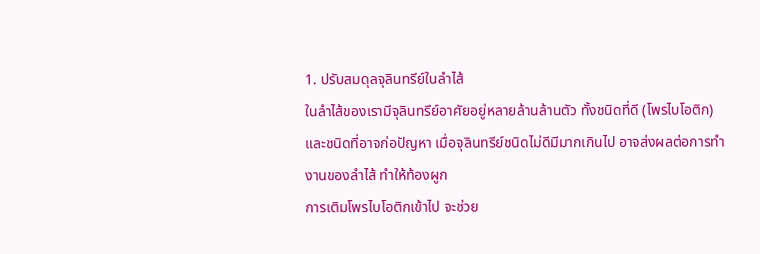1. ปรับสมดุลจุลินทรีย์ในลำไส้
ในลำไส้ของเรามีจุลินทรีย์อาศัยอยู่หลายล้านล้านตัว ทั้งชนิดที่ดี (โพรไบโอติก) และชนิดที่อาจก่อปัญหา เมื่อจุลินทรีย์ชนิดไม่ดีมีมากเกินไป อาจส่งผลต่อการทำงานของลำไส้ ทำให้ท้องผูก
การเติมโพรไบโอติกเข้าไป จะช่วย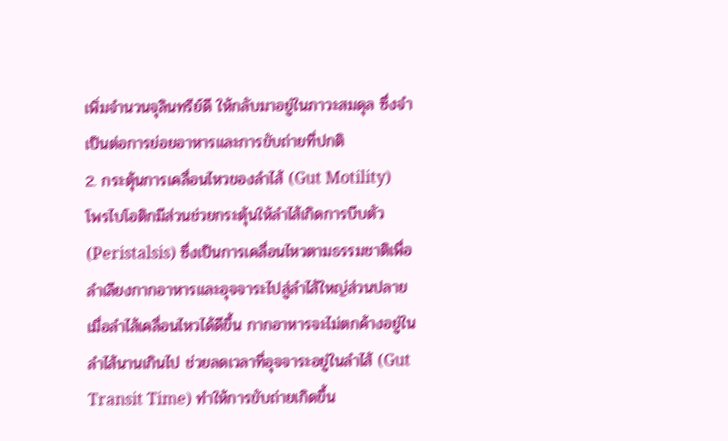เพิ่มจำนวนจุลินทรีย์ดี ให้กลับมาอยู่ในภาวะสมดุล ซึ่งจำเป็นต่อการย่อยอาหารและการขับถ่ายที่ปกติ
2. กระตุ้นการเคลื่อนไหวของลำไส้ (Gut Motility)
โพรไบโอติกมีส่วนช่วยกระตุ้นให้ลำไส้เกิดการบีบตัว (Peristalsis) ซึ่งเป็นการเคลื่อนไหวตามธรรมชาติเพื่อลำเลียงกากอาหารและอุจจาระไปสู่ลำไส้ใหญ่ส่วนปลาย
เมื่อลำไส้เคลื่อนไหวได้ดีขึ้น กากอาหารจะไม่ตกค้างอยู่ในลำไส้นานเกินไป ช่วยลดเวลาที่อุจจาระอยู่ในลำไส้ (Gut Transit Time) ทำให้การขับถ่ายเกิดขึ้น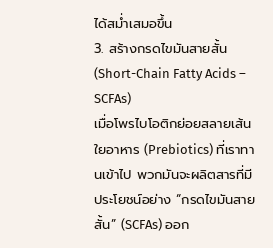ได้สม่ำเสมอขึ้น
3. สร้างกรดไขมันสายสั้น (Short-Chain Fatty Acids – SCFAs)
เมื่อโพรไบโอติกย่อยสลายเส้นใยอาหาร (Prebiotics) ที่เราทานเข้าไป พวกมันจะผลิตสารที่มีประโยชน์อย่าง “กรดไขมันสายสั้น” (SCFAs) ออก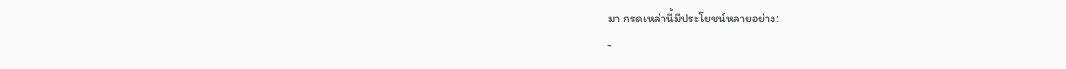มา กรดเหล่านี้มีประโยชน์หลายอย่าง:
-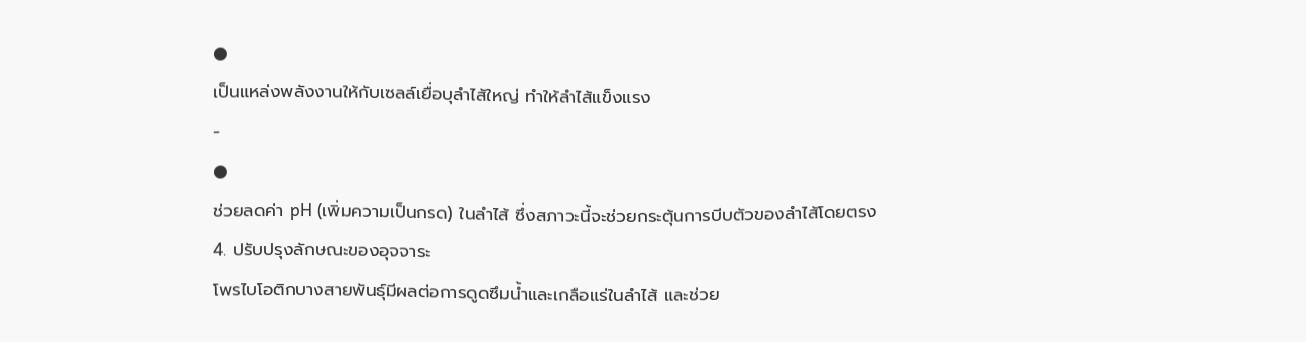●
เป็นแหล่งพลังงานให้กับเซลล์เยื่อบุลำไส้ใหญ่ ทำให้ลำไส้แข็งแรง
-
●
ช่วยลดค่า pH (เพิ่มความเป็นกรด) ในลำไส้ ซึ่งสภาวะนี้จะช่วยกระตุ้นการบีบตัวของลำไส้โดยตรง
4. ปรับปรุงลักษณะของอุจจาระ
โพรไบโอติกบางสายพันธุ์มีผลต่อการดูดซึมน้ำและเกลือแร่ในลำไส้ และช่วย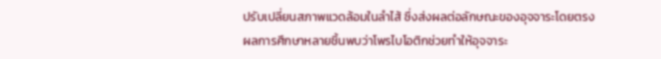ปรับเปลี่ยนสภาพแวดล้อมในลำไส้ ซึ่งส่งผลต่อลักษณะของอุจจาระโดยตรง
ผลการศึกษาหลายชิ้นพบว่าโพรไบโอติกช่วยทำให้อุจจาระ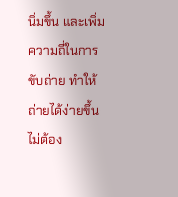นิ่มขึ้น และเพิ่มความถี่ในการขับถ่าย ทำให้ถ่ายได้ง่ายขึ้น ไม่ต้อง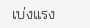เบ่งแรง